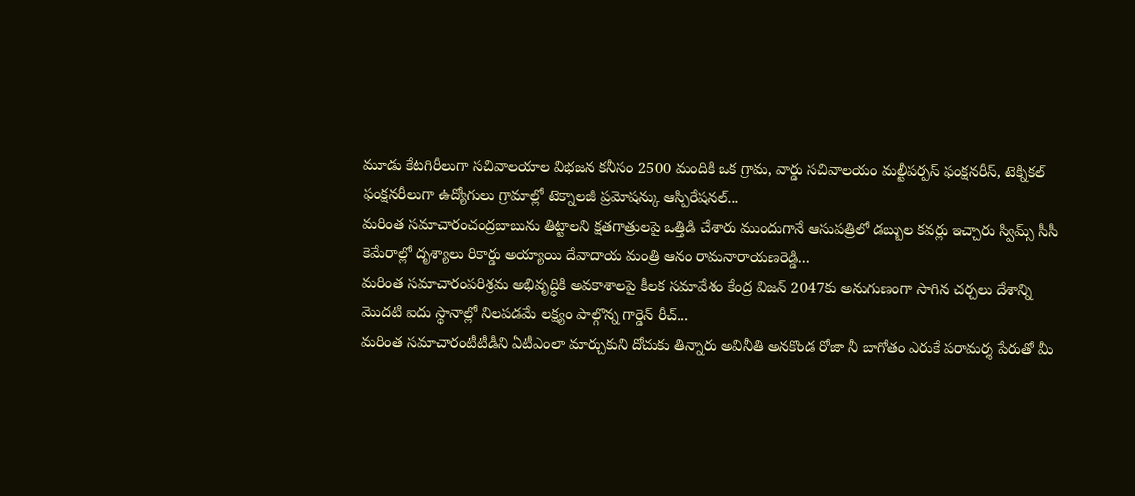మూడు కేటగిరీలుగా సచివాలయాల విభజన కనీసం 2500 మందికి ఒక గ్రామ, వార్డు సచివాలయం మల్టీపర్పస్ ఫంక్షనరీస్, టెక్నికల్ ఫంక్షనరీలుగా ఉద్యోగులు గ్రామాల్లో టెక్నాలజీ ప్రమోషన్కు ఆస్పిరేషనల్...
మరింత సమాచారంచంద్రబాబును తిట్టాలని క్షతగాత్రులపై ఒత్తిడి చేశారు ముందుగానే ఆసుపత్రిలో డబ్బుల కవర్లు ఇచ్చారు స్విమ్స్ సీసీ కెమేరాల్లో దృశ్యాలు రికార్డు అయ్యాయి దేవాదాయ మంత్రి ఆనం రామనారాయణరెడ్డి...
మరింత సమాచారంపరిశ్రమ అభివృద్ధికి అవకాశాలపై కీలక సమావేశం కేంద్ర విజన్ 2047కు అనుగుణంగా సాగిన చర్చలు దేశాన్ని మొదటి ఐదు స్థానాల్లో నిలపడమే లక్ష్యం పాల్గొన్న గార్డెన్ రీచ్...
మరింత సమాచారంటీటీడీని ఏటీఎంలా మార్చుకుని దోచుకు తిన్నారు అవినీతి అనకొండ రోజా నీ బాగోతం ఎరుకే పరామర్శ పేరుతో మీ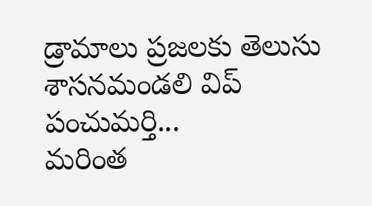డ్రామాలు ప్రజలకు తెలుసు శాసనమండలి విప్ పంచుమర్తి...
మరింత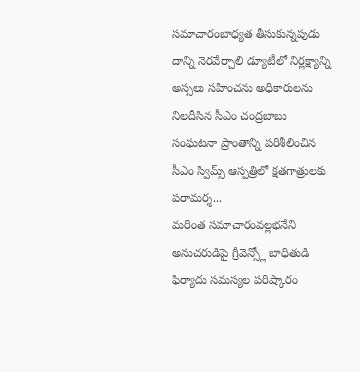సమాచారంబాధ్యత తీసుకున్నపుడు దాన్ని నెరవేర్చాలి డ్యూటీలో నిర్లక్ష్యాన్ని అస్సలు సహించను అధికారులను నిలదీసిన సీఎం చంద్రబాబు సంఘటనా ప్రాంతాన్ని పరిశీలించిన సీఎం స్విమ్స్ ఆస్పత్రిలో క్షతగాత్రులకు పరామర్శ...
మరింత సమాచారంవల్లభనేని అనుచరుడిపై గ్రీవెన్స్లో బాధితుడి ఫిర్యాదు సమస్యల పరిష్కారం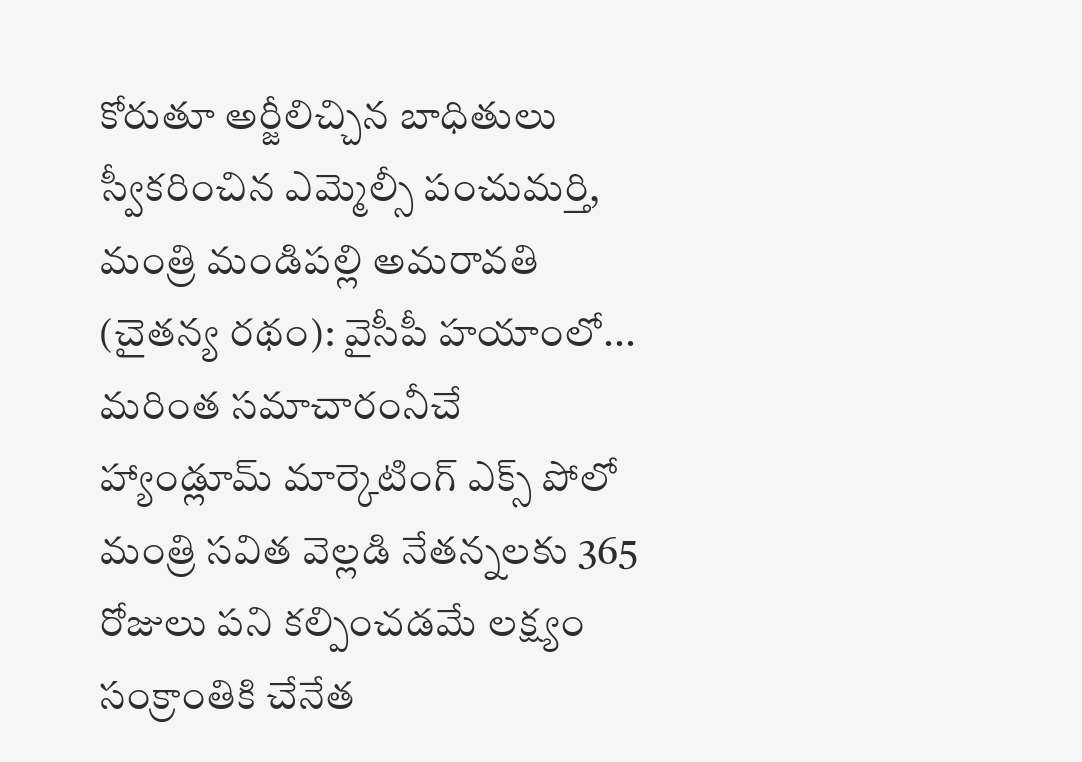కోరుతూ అర్జీలిచ్చిన బాధితులు స్వీకరించిన ఎమ్మెల్సీ పంచుమర్తి, మంత్రి మండిపల్లి అమరావతి (చైతన్య రథం): వైసీపీ హయాంలో...
మరింత సమాచారంనీచే హ్యాండ్లూమ్ మార్కెటింగ్ ఎక్స్ పోలో మంత్రి సవిత వెల్లడి నేతన్నలకు 365 రోజులు పని కల్పించడమే లక్ష్యం సంక్రాంతికి చేనేత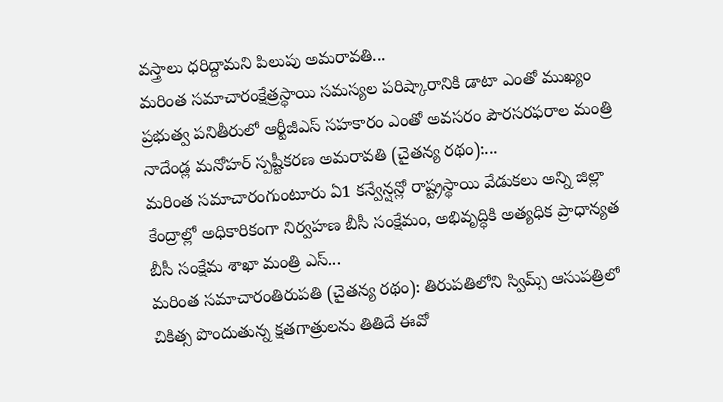వస్త్రాలు ధరిద్దామని పిలుపు అమరావతి...
మరింత సమాచారంక్షేత్రస్థాయి సమస్యల పరిష్కారానికి డాటా ఎంతో ముఖ్యం ప్రభుత్వ పనితీరులో ఆర్టీజీఎస్ సహకారం ఎంతో అవసరం పౌరసరఫరాల మంత్రి నాదేండ్ల మనోహర్ స్పష్టీకరణ అమరావతి (చైతన్య రథం):...
మరింత సమాచారంగుంటూరు ఏ1 కన్వేన్షన్లో రాష్ట్రస్థాయి వేడుకలు అన్ని జిల్లా కేంద్రాల్లో అధికారికంగా నిర్వహణ బీసీ సంక్షేమం, అభివృద్ధికి అత్యధిక ప్రాధాన్యత బీసీ సంక్షేమ శాఖా మంత్రి ఎస్...
మరింత సమాచారంతిరుపతి (చైతన్య రథం): తిరుపతిలోని స్విమ్స్ ఆసుపత్రిలో చికిత్స పొందుతున్న క్షతగాత్రులను తితిదే ఈవో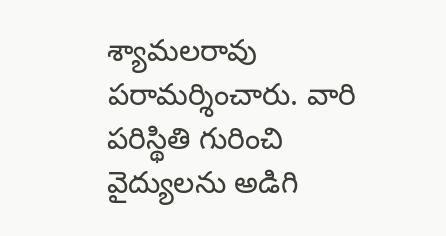శ్యామలరావు పరామర్శించారు. వారి పరిస్థితి గురించి వైద్యులను అడిగి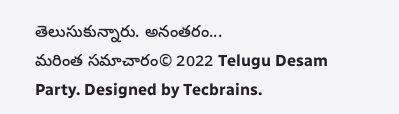తెలుసుకున్నారు. అనంతరం...
మరింత సమాచారం© 2022 Telugu Desam Party. Designed by Tecbrains.